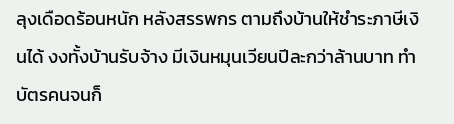ลุงเดือดร้อนหนัก หลังสรรพกร ตามถึงบ้านให้ชำระภาษีเงินได้ งงทั้งบ้านรับจ้าง มีเงินหมุนเวียนปีละกว่าล้านบาท ทำบัตรคนจนก็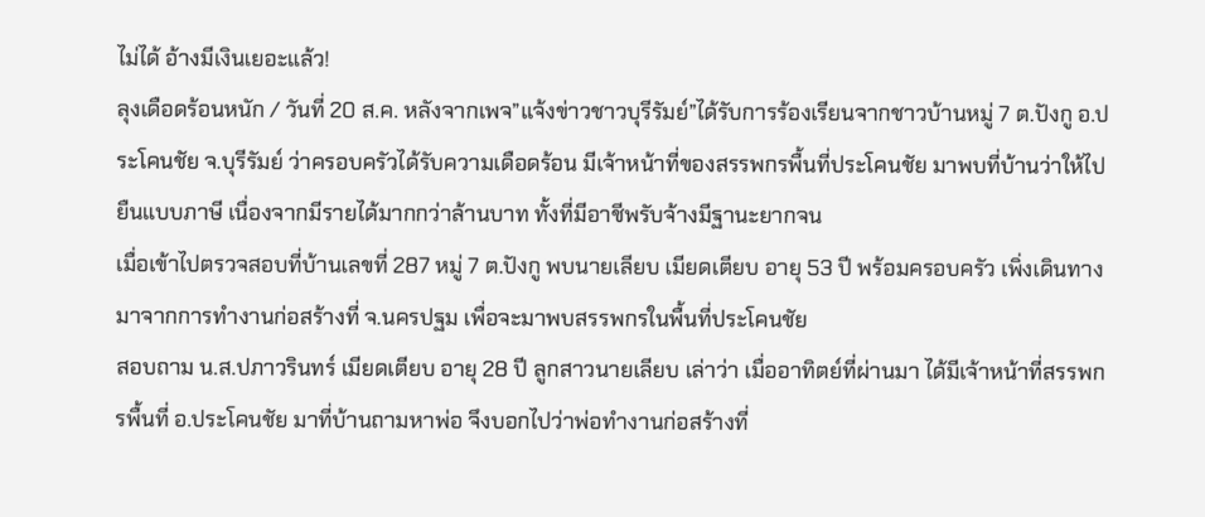ไม่ได้ อ้างมีเงินเยอะแล้ว!
ลุงเดือดร้อนหนัก / วันที่ 20 ส.ค. หลังจากเพจ”แจ้งข่าวชาวบุรีรัมย์”ได้รับการร้องเรียนจากชาวบ้านหมู่ 7 ต.ปังกู อ.ประโคนชัย จ.บุรีรัมย์ ว่าครอบครัวได้รับความเดือดร้อน มีเจ้าหน้าที่ของสรรพกรพื้นที่ประโคนชัย มาพบที่บ้านว่าให้ไปยืนแบบภาษี เนื่องจากมีรายได้มากกว่าล้านบาท ทั้งที่มีอาชีพรับจ้างมีฐานะยากจน
เมื่อเข้าไปตรวจสอบที่บ้านเลขที่ 287 หมู่ 7 ต.ปังกู พบนายเลียบ เมียดเตียบ อายุ 53 ปี พร้อมครอบครัว เพิ่งเดินทางมาจากการทำงานก่อสร้างที่ จ.นครปฐม เพื่อจะมาพบสรรพกรในพื้นที่ประโคนชัย
สอบถาม น.ส.ปภาวรินทร์ เมียดเตียบ อายุ 28 ปี ลูกสาวนายเลียบ เล่าว่า เมื่ออาทิตย์ที่ผ่านมา ได้มีเจ้าหน้าที่สรรพกรพื้นที่ อ.ประโคนชัย มาที่บ้านถามหาพ่อ จึงบอกไปว่าพ่อทำงานก่อสร้างที่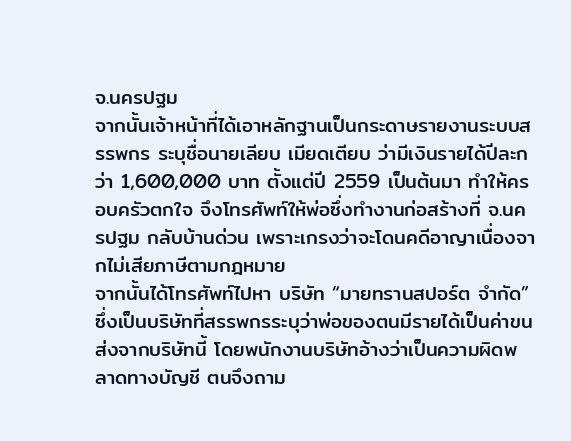จ.นครปฐม
จากนั้นเจ้าหน้าที่ได้เอาหลักฐานเป็นกระดาษรายงานระบบสรรพกร ระบุชื่อนายเลียบ เมียดเตียบ ว่ามีเงินรายได้ปีละกว่า 1,600,000 บาท ตั้งแต่ปี 2559 เป็นต้นมา ทำให้ครอบครัวตกใจ จึงโทรศัพท์ให้พ่อซึ่งทำงานก่อสร้างที่ จ.นครปฐม กลับบ้านด่วน เพราะเกรงว่าจะโดนคดีอาญาเนื่องจากไม่เสียภาษีตามกฎหมาย
จากนั้นได้โทรศัพท์ไปหา บริษัท “มายทรานสปอร์ต จำกัด” ซึ่งเป็นบริษัทที่สรรพกรระบุว่าพ่อของตนมีรายได้เป็นค่าขนส่งจากบริษัทนี้ โดยพนักงานบริษัทอ้างว่าเป็นความผิดพลาดทางบัญชี ตนจึงถาม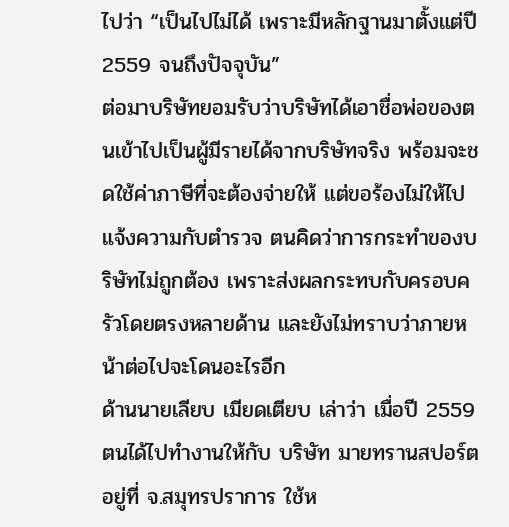ไปว่า “เป็นไปไม่ได้ เพราะมีหลักฐานมาตั้งแต่ปี 2559 จนถึงปัจจุบัน”
ต่อมาบริษัทยอมรับว่าบริษัทได้เอาชื่อพ่อของตนเข้าไปเป็นผู้มีรายได้จากบริษัทจริง พร้อมจะชดใช้ค่าภาษีที่จะต้องจ่ายให้ แต่ขอร้องไม่ให้ไปแจ้งความกับตำรวจ ตนคิดว่าการกระทำของบริษัทไม่ถูกต้อง เพราะส่งผลกระทบกับครอบครัวโดยตรงหลายด้าน และยังไม่ทราบว่าภายหน้าต่อไปจะโดนอะไรอีก
ด้านนายเลียบ เมียดเตียบ เล่าว่า เมื่อปี 2559 ตนได้ไปทำงานให้กับ บริษัท มายทรานสปอร์ต อยู่ที่ จ.สมุทรปราการ ใช้ห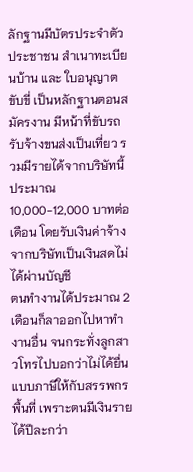ลักฐานมีบัตรประจำตัวประชาชน สำเนาทะเบียนบ้าน และ ใบอนุญาตขับขี่ เป็นหลักฐานตอนสมัครงาน มีหน้าที่ขับรถรับจ้างขนส่งเป็นเที่ยว รวมมีรายได้จากบริษัทนี้ประมาณ 10,000-12,000 บาทต่อเดือน โดยรับเงินค่าจ้างจากบริษัทเป็นเงินสดไม่ได้ผ่านบัญชี
ตนทำงานได้ประมาณ 2 เดือนก็ลาออกไปหาทำงานอื่น จนกระทั่งลูกสาวโทรไปบอกว่าไม่ได้ยื่นแบบภาษีให้กับสรรพกรพื้นที่ เพราะตนมีเงินรายได้ปีละกว่า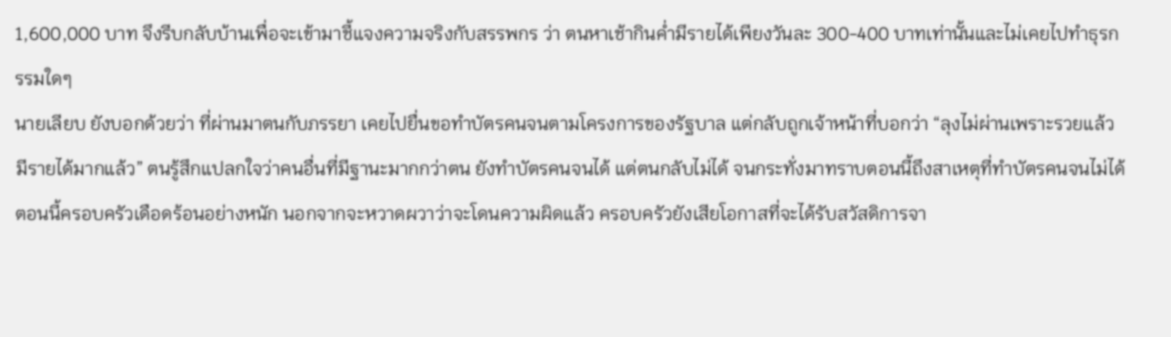1,600,000 บาท จึงรีบกลับบ้านเพื่อจะเข้ามาชี้แจงความจริงกับสรรพกร ว่า ตนหาเช้ากินค่ำมีรายได้เพียงวันละ 300-400 บาทเท่านั้นและไม่เคยไปทำธุรกรรมใดๆ
นายเลียบ ยังบอกด้วยว่า ที่ผ่านมาตนกับภรรยา เคยไปยื่นขอทำบัตรคนจนตามโครงการของรัฐบาล แต่กลับถูกเจ้าหน้าที่บอกว่า “ลุงไม่ผ่านเพราะรวยแล้ว มีรายได้มากแล้ว” ตนรู้สึกแปลกใจว่าคนอื่นที่มีฐานะมากกว่าตน ยังทำบัตรคนจนได้ แต่ตนกลับไม่ได้ จนกระทั่งมาทราบตอนนี้ถึงสาเหตุที่ทำบัตรคนจนไม่ได้
ตอนนี้ครอบครัวเดือดร้อนอย่างหนัก นอกจากจะหวาดผวาว่าจะโดนความผิดแล้ว ครอบครัวยังเสียโอกาสที่จะได้รับสวัสดิการจา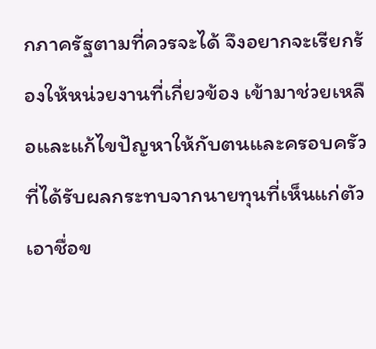กภาครัฐตามที่ควรจะได้ จึงอยากจะเรียกร้องให้หน่วยงานที่เกี่ยวข้อง เข้ามาช่วยเหลือและแก้ไขปัญหาให้กับตนและครอบครัวที่ได้รับผลกระทบจากนายทุนที่เห็นแก่ตัวเอาชื่อข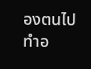องตนไปทำอ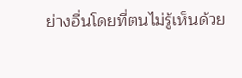ย่างอื่นโดยที่ตนไม่รู้เห็นด้วย